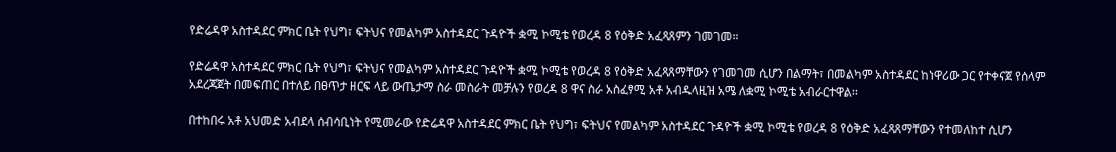የድሬዳዋ አስተዳደር ምክር ቤት የህግ፣ ፍትህና የመልካም አስተዳደር ጉዳዮች ቋሚ ኮሚቴ የወረዳ 8 የዕቅድ አፈጻጸምን ገመገመ።

የድሬዳዋ አስተዳደር ምክር ቤት የህግ፣ ፍትህና የመልካም አስተዳደር ጉዳዮች ቋሚ ኮሚቴ የወረዳ 8 የዕቅድ አፈጻጸማቸውን የገመገመ ሲሆን በልማት፣ በመልካም አስተዳደር ከነዋሪው ጋር የተቀናጀ የሰላም አደረጃጀት በመፍጠር በተለይ በፀጥታ ዘርፍ ላይ ውጤታማ ስራ መስራት መቻሉን የወረዳ 8 ዋና ስራ አስፈፃሚ አቶ አብዱላዚዝ አሜ ለቋሚ ኮሚቴ አብራርተዋል፡፡

በተከበሩ አቶ አህመድ አብደላ ሰብሳቢነት የሚመራው የድሬዳዋ አስተዳደር ምክር ቤት የህግ፣ ፍትህና የመልካም አስተዳደር ጉዳዮች ቋሚ ኮሚቴ የወረዳ 8 የዕቅድ አፈጻጸማቸውን የተመለከተ ሲሆን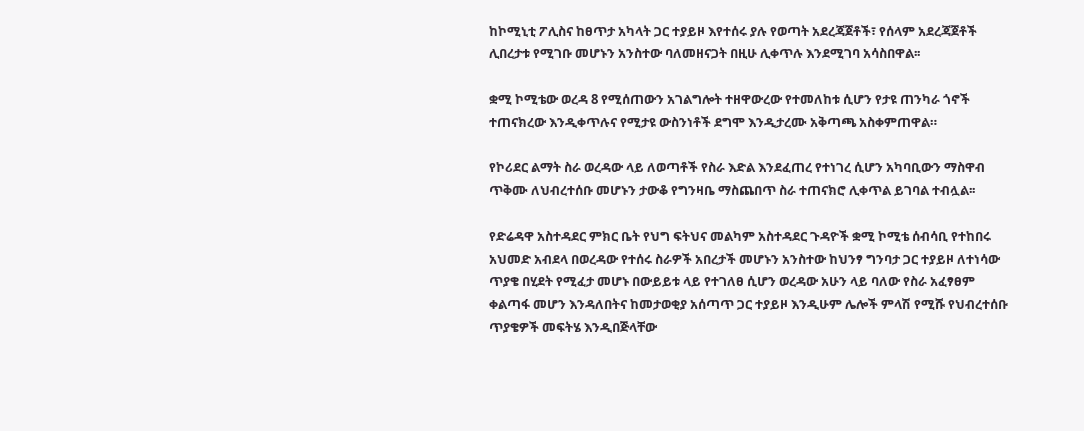ከኮሚኒቲ ፖሊስና ከፀጥታ አካላት ጋር ተያይዞ እየተሰሩ ያሉ የወጣት አደረጃጀቶች፣ የሰላም አደረጃጀቶች ሊበረታቱ የሚገቡ መሆኑን አንስተው ባለመዘናጋት በዚሁ ሊቀጥሉ እንደሚገባ አሳስበዋል፡፡

ቋሚ ኮሚቴው ወረዳ 8 የሚሰጠውን አገልግሎት ተዘዋውረው የተመለከቱ ሲሆን የታዩ ጠንካራ ጎኖች ተጠናክረው እንዲቀጥሉና የሚታዩ ውስንነቶች ደግሞ እንዲታረሙ አቅጣጫ አስቀምጠዋል።

የኮሪደር ልማት ስራ ወረዳው ላይ ለወጣቶች የስራ እድል እንደፈጠረ የተነገረ ሲሆን አካባቢውን ማስዋብ ጥቅሙ ለህብረተሰቡ መሆኑን ታውቆ የግንዛቤ ማስጨበጥ ስራ ተጠናክሮ ሊቀጥል ይገባል ተብሏል፡፡

የድሬዳዋ አስተዳደር ምክር ቤት የህግ ፍትህና መልካም አስተዳደር ጉዳዮች ቋሚ ኮሚቴ ሰብሳቢ የተከበሩ አህመድ አብደላ በወረዳው የተሰሩ ስራዎች አበረታች መሆኑን አንስተው ከህንፃ ግንባታ ጋር ተያይዞ ለተነሳው ጥያቄ በሂደት የሚፈታ መሆኑ በውይይቱ ላይ የተገለፀ ሲሆን ወረዳው አሁን ላይ ባለው የስራ አፈፃፀም ቀልጣፋ መሆን እንዳለበትና ከመታወቂያ አሰጣጥ ጋር ተያይዞ እንዲሁም ሌሎች ምላሽ የሚሹ የህብረተሰቡ ጥያቄዎች መፍትሄ እንዲበጅላቸው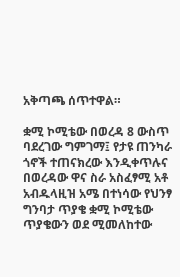አቅጣጫ ሰጥተዋል።

ቋሚ ኮሚቴው በወረዳ 8 ውስጥ ባደረገው ግምገማ፤ የታዩ ጠንካራ ጎኖች ተጠናክረው እንዲቀጥሉና በወረዳው ዋና ስራ አስፈፃሚ አቶ አብዱላዚዝ አሜ በተነሳው የህንፃ ግንባታ ጥያቄ ቋሚ ኮሚቴው ጥያቄውን ወደ ሚመለከተው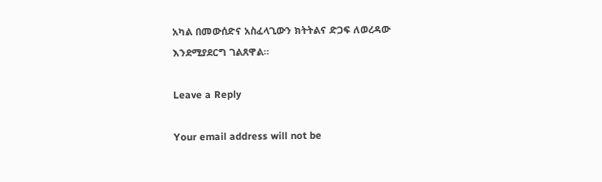አካል በመውሰድና አስፈላጊውን ክትትልና ድጋፍ ለወረዳው እንደሚያደርግ ገልጸዋል።

Leave a Reply

Your email address will not be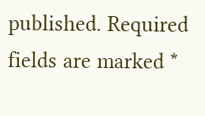published. Required fields are marked *